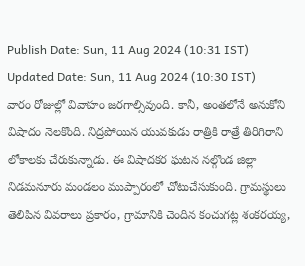Publish Date: Sun, 11 Aug 2024 (10:31 IST)
Updated Date: Sun, 11 Aug 2024 (10:30 IST)
వారం రోజుల్లో వివాహం జరగాల్సివుంది. కానీ, అంతలోనే అనుకోని విషాదం నెలకొంది. నిద్రపోయిన యువకుడు రాత్రికి రాత్రే తిరిగిరాని లోకాలకు చేరుకున్నాడు. ఈ విషాదకర ఘటన నల్గొండ జిల్లా నిడమనూరు మండలం ముప్పారంలో చోటుచేసుకుంది. గ్రామస్థులు తెలిపిన వివరాలు ప్రకారం, గ్రామానికి చెందిన కంచుగట్ల శంకరయ్య,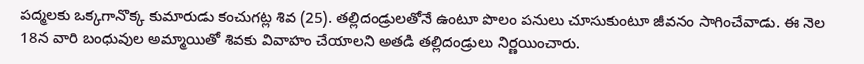పద్మలకు ఒక్కగానొక్క కుమారుడు కంచుగట్ల శివ (25). తల్లిదండ్రులతోనే ఉంటూ పొలం పనులు చూసుకుంటూ జీవనం సాగించేవాడు. ఈ నెల 18న వారి బంధువుల అమ్మాయితో శివకు వివాహం చేయాలని అతడి తల్లిదండ్రులు నిర్ణయించారు.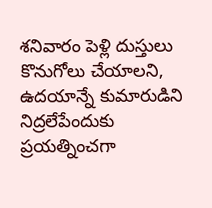శనివారం పెళ్లి దుస్తులు కొనుగోలు చేయాలని, ఉదయాన్నే కుమారుడిని నిద్రలేపేందుకు ప్రయత్నించగా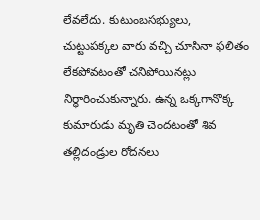లేవలేదు. కుటుంబసభ్యులు, చుట్టుపక్కల వారు వచ్చి చూసినా ఫలితం లేకపోవటంతో చనిపోయినట్లు నిర్ధారించుకున్నారు. ఉన్న ఒక్కగానొక్క కుమారుడు మృతి చెందటంతో శివ తల్లిదండ్రుల రోదనలు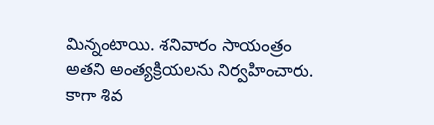మిన్నంటాయి. శనివారం సాయంత్రం అతని అంత్యక్రియలను నిర్వహించారు. కాగా శివ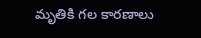మృతికి గల కారణాలు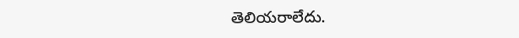తెలియరాలేదు.